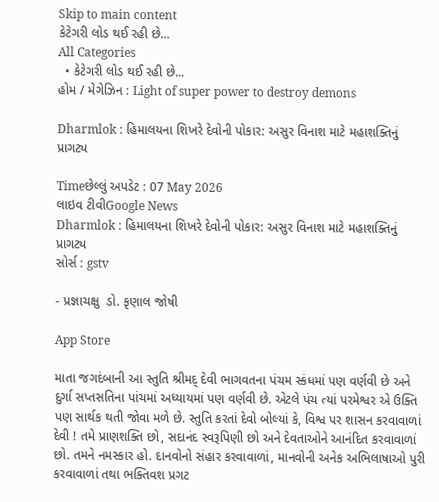Skip to main content
કેટેગરી લોડ થઈ રહી છે...
All Categories
  • કેટેગરી લોડ થઈ રહી છે...
હોમ / મેગેઝિન : Light of super power to destroy demons

Dharmlok : હિમાલયના શિખરે દેવોની પોકાર: અસુર વિનાશ માટે મહાશક્તિનું પ્રાગટ્ય

Timeછેલ્લું અપડેટ : 07 May 2026
લાઇવ ટીવીGoogle News
Dharmlok : હિમાલયના શિખરે દેવોની પોકાર: અસુર વિનાશ માટે મહાશક્તિનું પ્રાગટ્ય
સોર્સ : gstv

- પ્રજ્ઞાચક્ષુ  ડો. કૃણાલ જોષી

App Store

માતા જગદંબાની આ સ્તુતિ શ્રીમદ્ દેવી ભાગવતના પંચમ સ્કંધમાં પણ વર્ણવી છે અને દુર્ગા સપ્તસતિના પાંચમાં અધ્યાયમાં પણ વર્ણવી છે. એટલે પંચ ત્યાં પરમેશ્વર એ ઉક્તિ પણ સાર્થક થતી જોવા મળે છે. સ્તુતિ કરતાં દેવો બોલ્યાં કે, વિશ્વ પર શાસન કરવાવાળાં દેવી ! તમે પ્રાણશક્તિ છો, સદાનંદ સ્વરૂપિણી છો અને દેવતાઓને આનંદિત કરવાવાળાં છો. તમને નમસ્કાર હો. દાનવોનો સંહાર કરવાવાળાં, માનવોની અનેક અભિલાષાઓ પુરી કરવાવાળાં તથા ભક્તિવશ પ્રગટ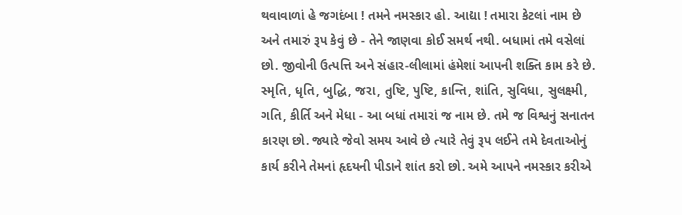થવાવાળાં હે જગદંબા ! તમને નમસ્કાર હો. આદ્યા ! તમારા કેટલાં નામ છે અને તમારું રૂપ કેવું છે - તેને જાણવા કોઈ સમર્થ નથી. બધામાં તમે વસેલાં છો. જીવોની ઉત્પત્તિ અને સંહાર-લીલામાં હંમેશાં આપની શક્તિ કામ કરે છે. સ્મૃતિ, ધૃતિ, બુદ્ધિ, જરા, તુષ્ટિ, પુષ્ટિ, કાન્તિ, શાંતિ, સુવિધા, સુલક્ષ્મી, ગતિ, કીર્તિ અને મેધા - આ બધાં તમારાં જ નામ છે. તમે જ વિશ્વનું સનાતન કારણ છો. જ્યારે જેવો સમય આવે છે ત્યારે તેવું રૂપ લઈને તમે દેવતાઓનું કાર્ય કરીને તેમનાં હૃદયની પીડાને શાંત કરો છો. અમે આપને નમસ્કાર કરીએ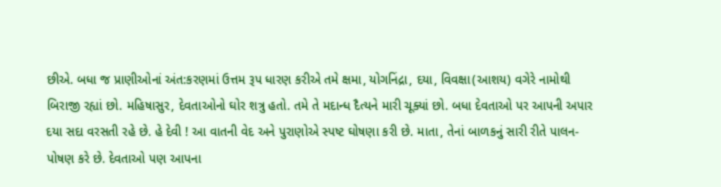છીએ. બધા જ પ્રાણીઓનાં અંત:કરણમાં ઉત્તમ રૂપ ધારણ કરીએ તમે ક્ષમા, યોગનિંદ્રા, દયા, વિવક્ષા(આશય) વગેરે નામોથી બિરાજી રહ્યાં છો. મહિષાસુર, દેવતાઓનો ઘોર શત્રુ હતો. તમે તે મદાન્ધ દૈત્યને મારી ચૂક્યાં છો. બધા દેવતાઓ પર આપની અપાર દયા સદા વરસતી રહે છે. હે દેવી ! આ વાતની વેદ અને પુરાણોએ સ્પષ્ટ ઘોષણા કરી છે. માતા, તેનાં બાળકનું સારી રીતે પાલન-પોષણ કરે છે. દેવતાઓ પણ આપના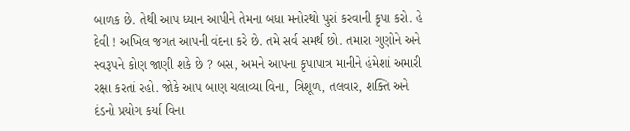બાળક છે. તેથી આપ ધ્યાન આપીને તેમના બધા મનોરથો પુરાં કરવાની કૃપા કરો. હે દેવી ! અખિલ જગત આપની વંદના કરે છે. તમે સર્વ સમર્થ છો. તમારા ગુણોને અને સ્વરૂપને કોણ જાણી શકે છે ? બસ, અમને આપના કૃપાપાત્ર માનીને હંમેશાં અમારી રક્ષા કરતાં રહો. જોકે આપ બાણ ચલાવ્યા વિના, ત્રિશૂળ, તલવાર, શક્તિ અને દંડનો પ્રયોગ કર્યા વિના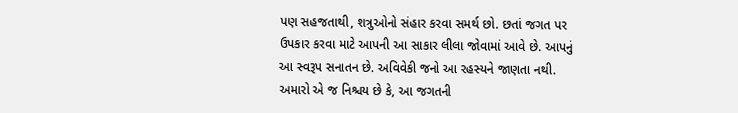પણ સહજતાથી, શત્રુઓનો સંહાર કરવા સમર્થ છો. છતાં જગત પર ઉપકાર કરવા માટે આપની આ સાકાર લીલા જોવામાં આવે છે. આપનું આ સ્વરૂપ સનાતન છે. અવિવેકી જનો આ રહસ્યને જાણતા નથી. અમારો એ જ નિશ્ચય છે કે, આ જગતની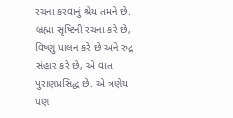રચના કરવાનું શ્રેય તમને છે. બ્રહ્મા સૃષ્ટિની રચના કરે છે, વિષ્ણુ પાલન કરે છે અને રુદ્ર સંહાર કરે છે, એ વાત પુરાણપ્રસિદ્ધ છે. એ ત્રણેય પણ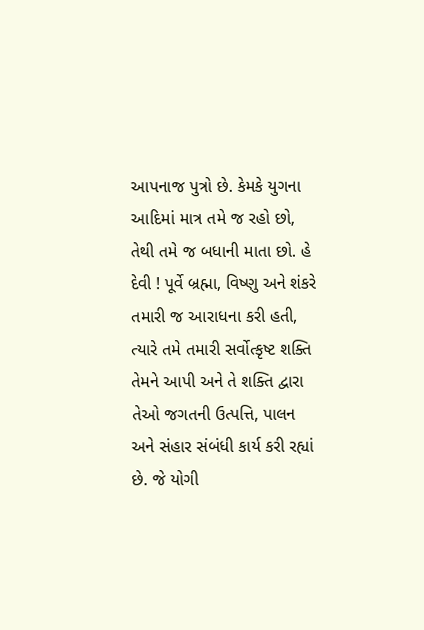આપનાજ પુત્રો છે. કેમકે યુગના આદિમાં માત્ર તમે જ રહો છો, તેથી તમે જ બધાની માતા છો. હે દેવી ! પૂર્વે બ્રહ્મા, વિષ્ણુ અને શંકરે તમારી જ આરાધના કરી હતી, ત્યારે તમે તમારી સર્વોત્કૃષ્ટ શક્તિ તેમને આપી અને તે શક્તિ દ્વારા તેઓ જગતની ઉત્પત્તિ, પાલન અને સંહાર સંબંધી કાર્ય કરી રહ્યાં છે. જે યોગી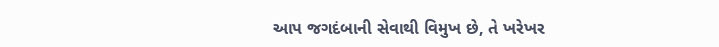આપ જગદંબાની સેવાથી વિમુખ છે, તે ખરેખર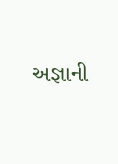અજ્ઞાની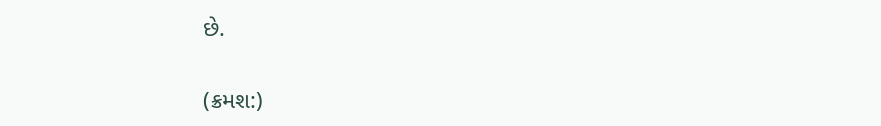છે.

(ક્રમશ:)